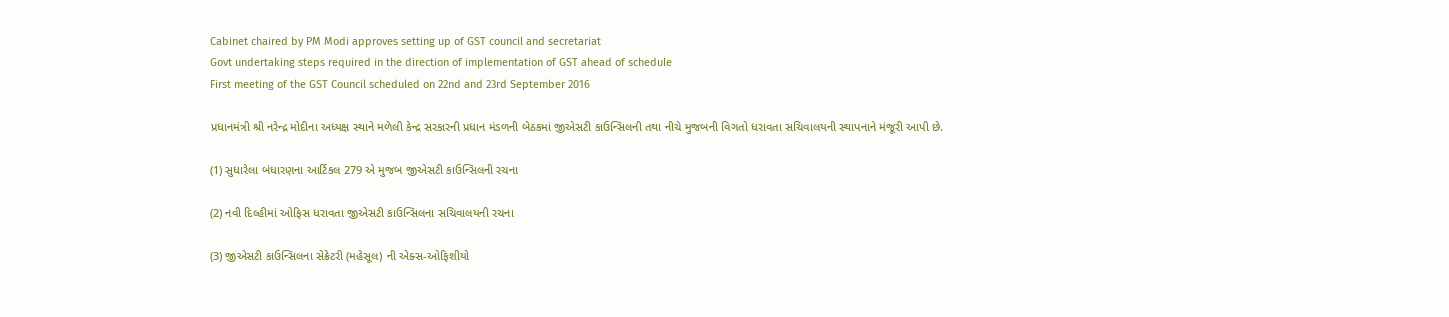Cabinet chaired by PM Modi approves setting up of GST council and secretariat
Govt undertaking steps required in the direction of implementation of GST ahead of schedule
First meeting of the GST Council scheduled on 22nd and 23rd September 2016

પ્રધાનમંત્રી શ્રી નરેન્દ્ર મોદીના અધ્યક્ષ સ્થાને મળેલી કેન્દ્ર સરકારની પ્રધાન મંડળની બેઠકમાં જીએસટી કાઉન્સિલની તથા નીચે મુજબની વિગતો ધરાવતા સચિવાલયની સ્થાપનાને મંજૂરી આપી છે.

(1) સુધારેલા બંધારણના આર્ટિકલ 279 એ મુજબ જીએસટી કાઉન્સિલની રચના

(2) નવી દિલ્હીમાં ઓફિસ ધરાવતા જીએસટી કાઉન્સિલના સચિવાલયની રચના

(3) જીએસટી કાઉન્સિલના સેક્રેટરી (મહેસૂલ) ની એક્સ-ઓફિશીયો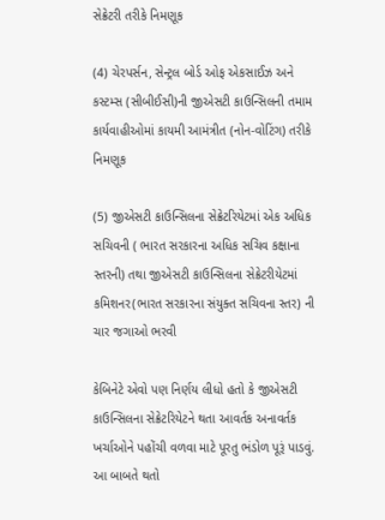સેક્રેટરી તરીકે નિમણૂક

(4) ચેરપર્સન, સેન્ટ્રલ બોર્ડ ઓફ એકસાઈઝ અને કસ્ટમ્સ (સીબીઈસી)ની જીએસટી કાઉન્સિલની તમામ કાર્યવાહીઓમાં કાયમી આમંત્રીત (નોન-વોટિંગ) તરીકે નિમણૂક

(5) જીએસટી કાઉન્સિલના સેક્રેટરિયેટમાં એક અધિક સચિવની ( ભારત સરકારના અધિક સચિવ કક્ષાના સ્તરની) તથા જીએસટી કાઉન્સિલના સેક્રેટરીયેટમાં કમિશનર(ભારત સરકારના સંયુક્ત સચિવના સ્તર) ની ચાર જગાઓ ભરવી

કેબિનેટે એવો પણ નિર્ણય લીધો હતો કે જીએસટી કાઉન્સિલના સેક્રેટરિયેટને થતા આવર્તક અનાવર્તક ખર્ચાઓને પહોંચી વળવા માટે પૂરતુ ભંડોળ પૂરૂં પાડવું. આ બાબતે થતો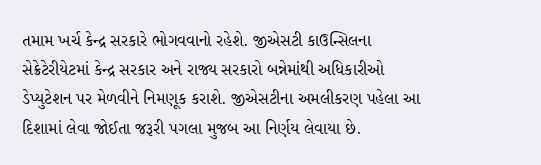તમામ ખર્ચ કેન્દ્ર સરકારે ભોગવવાનો રહેશે. જીએસટી કાઉન્સિલના સેક્રેટેરીયેટમાં કેન્દ્ર સરકાર અને રાજ્ય સરકારો બન્નેમાંથી અધિકારીઓ ડેપ્યુટેશન પર મેળવીને નિમણૂક કરાશે. જીએસટીના અમલીકરણ પહેલા આ દિશામાં લેવા જોઈતા જરૂરી પગલા મુજબ આ નિર્ણય લેવાયા છે.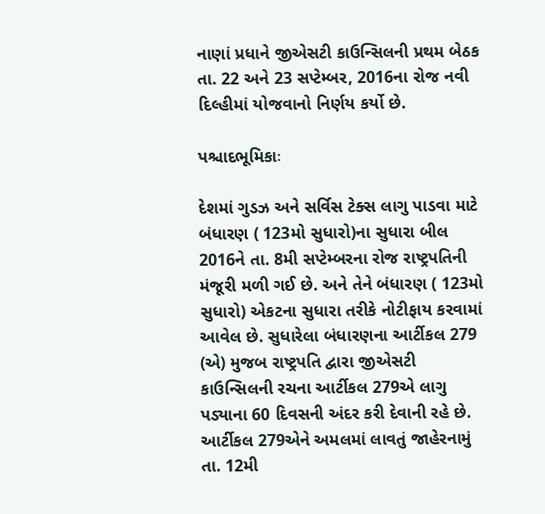નાણાં પ્રધાને જીએસટી કાઉન્સિલની પ્રથમ બેઠક તા. 22 અને 23 સપ્ટેમ્બર, 2016ના રોજ નવી દિલ્હીમાં યોજવાનો નિર્ણય કર્યો છે.

પશ્ચાદભૂમિકાઃ

દેશમાં ગુડઝ અને સર્વિસ ટેક્સ લાગુ પાડવા માટે બંધારણ ( 123મો સુધારો)ના સુધારા બીલ 2016ને તા. 8મી સપ્ટેમ્બરના રોજ રાષ્ટ્રપતિની મંજૂરી મળી ગઈ છે. અને તેને બંધારણ ( 123મો સુધારો) એકટના સુધારા તરીકે નોટીફાય કરવામાં આવેલ છે. સુધારેલા બંધારણના આર્ટીકલ 279 (એ) મુજબ રાષ્ટ્રપતિ દ્વારા જીએસટી કાઉન્સિલની રચના આર્ટીકલ 279એ લાગુ પડ્યાના 60 દિવસની અંદર કરી દેવાની રહે છે. આર્ટીકલ 279એને અમલમાં લાવતું જાહેરનામું તા. 12મી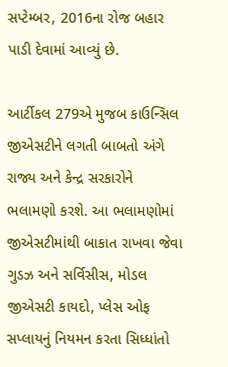સપ્ટેમ્બર, 2016ના રોજ બહાર પાડી દેવામાં આવ્યું છે.

આર્ટીકલ 279એ મુજબ કાઉન્સિલ જીએસટીને લગતી બાબતો અંગે રાજ્ય અને કેન્દ્ર સરકારોને ભલામણો કરશે. આ ભલામણોમાં જીએસટીમાંથી બાકાત રાખવા જેવા ગુડઝ અને સર્વિસીસ, મોડલ જીએસટી કાયદો, પ્લેસ ઓફ સપ્લાયનું નિયમન કરતા સિધ્ધાંતો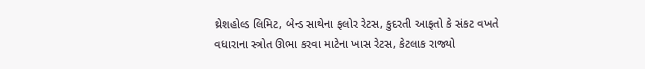થ્રેશહોલ્ડ લિમિટ, બેન્ડ સાથેના ફલોર રેટસ, કુદરતી આફતો કે સંકટ વખતે વધારાના સ્ત્રોત ઊભા કરવા માટેના ખાસ રેટસ, કેટલાક રાજ્યો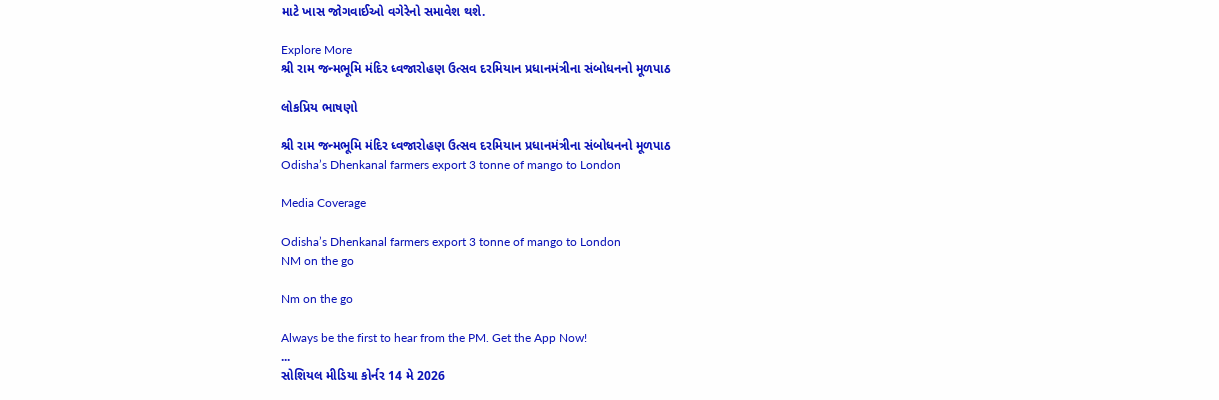માટે ખાસ જોગવાઈઓ વગેરેનો સમાવેશ થશે.

Explore More
શ્રી રામ જન્મભૂમિ મંદિર ધ્વજારોહણ ઉત્સવ દરમિયાન પ્રધાનમંત્રીના સંબોધનનો મૂળપાઠ

લોકપ્રિય ભાષણો

શ્રી રામ જન્મભૂમિ મંદિર ધ્વજારોહણ ઉત્સવ દરમિયાન પ્રધાનમંત્રીના સંબોધનનો મૂળપાઠ
Odisha’s Dhenkanal farmers export 3 tonne of mango to London

Media Coverage

Odisha’s Dhenkanal farmers export 3 tonne of mango to London
NM on the go

Nm on the go

Always be the first to hear from the PM. Get the App Now!
...
સોશિયલ મીડિયા કોર્નર 14 મે 2026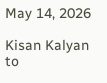May 14, 2026

Kisan Kalyan to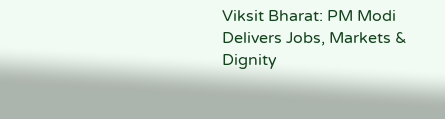Viksit Bharat: PM Modi Delivers Jobs, Markets & Dignity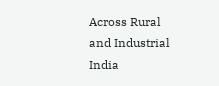Across Rural and Industrial India